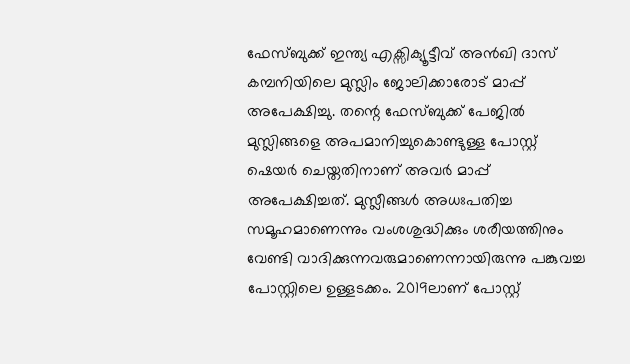ഫേസ്ബുക്ക് ഇന്ത്യ എക്സിക്യൂട്ടീവ് അൻഖി ദാസ് കമ്പനിയിലെ മുസ്ലിം ജോലിക്കാരോട് മാപ്പ് അപേക്ഷിച്ചു. തന്റെ ഫേസ്ബുക്ക് പേജിൽ മുസ്ലിങ്ങളെ അപമാനിച്ചുകൊണ്ടുള്ള പോസ്റ്റ് ഷെയർ ചെയ്തതിനാണ് അവർ മാപ്പ് അപേക്ഷിച്ചത്. മുസ്ലീങ്ങൾ അധഃപതിച്ച സമൂഹമാണെന്നും വംശശുദ്ധിക്കും ശരീയത്തിനും വേണ്ടി വാദിക്കുന്നവരുമാണെന്നായിരുന്നു പങ്കുവച്ച പോസ്റ്റിലെ ഉള്ളടക്കം. 2019ലാണ് പോസ്റ്റ്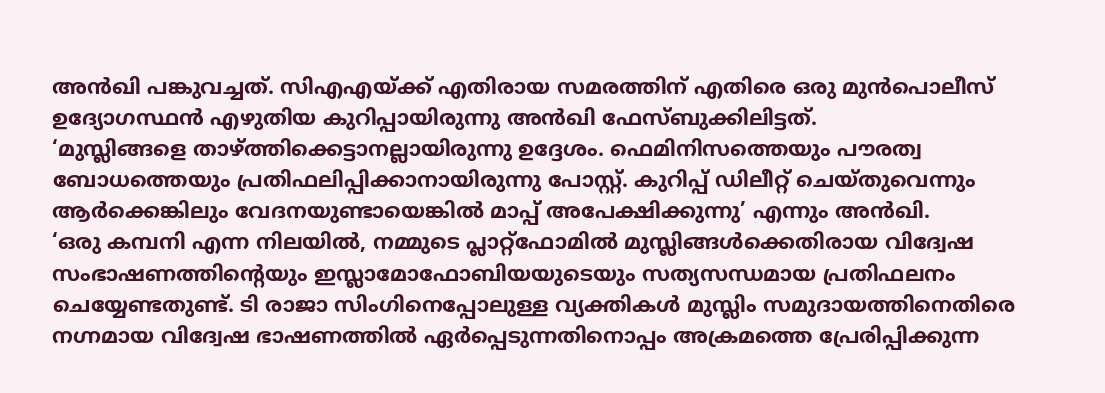അൻഖി പങ്കുവച്ചത്. സിഎഎയ്ക്ക് എതിരായ സമരത്തിന് എതിരെ ഒരു മുൻപൊലീസ് ഉദ്യോഗസ്ഥൻ എഴുതിയ കുറിപ്പായിരുന്നു അൻഖി ഫേസ്ബുക്കിലിട്ടത്.
‘മുസ്ലിങ്ങളെ താഴ്ത്തിക്കെട്ടാനല്ലായിരുന്നു ഉദ്ദേശം. ഫെമിനിസത്തെയും പൗരത്വ ബോധത്തെയും പ്രതിഫലിപ്പിക്കാനായിരുന്നു പോസ്റ്റ്. കുറിപ്പ് ഡിലീറ്റ് ചെയ്തുവെന്നും ആർക്കെങ്കിലും വേദനയുണ്ടായെങ്കിൽ മാപ്പ് അപേക്ഷിക്കുന്നു’ എന്നും അൻഖി.
‘ഒരു കമ്പനി എന്ന നിലയിൽ, നമ്മുടെ പ്ലാറ്റ്ഫോമിൽ മുസ്ലിങ്ങൾക്കെതിരായ വിദ്വേഷ സംഭാഷണത്തിന്റെയും ഇസ്ലാമോഫോബിയയുടെയും സത്യസന്ധമായ പ്രതിഫലനം ചെയ്യേണ്ടതുണ്ട്. ടി രാജാ സിംഗിനെപ്പോലുള്ള വ്യക്തികൾ മുസ്ലിം സമുദായത്തിനെതിരെ നഗ്നമായ വിദ്വേഷ ഭാഷണത്തിൽ ഏർപ്പെടുന്നതിനൊപ്പം അക്രമത്തെ പ്രേരിപ്പിക്കുന്ന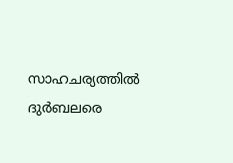സാഹചര്യത്തിൽ ദുർബലരെ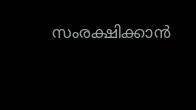സംരക്ഷിക്കാൻ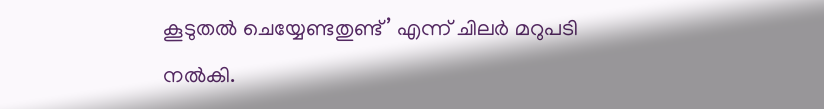കൂടുതൽ ചെയ്യേണ്ടതുണ്ട്’ എന്ന് ചിലർ മറുപടി നൽകി.